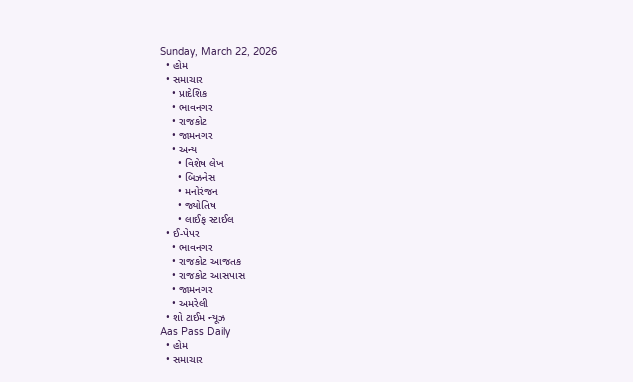Sunday, March 22, 2026
  • હોમ
  • સમાચાર
    • પ્રાદેશિક
    • ભાવનગર
    • રાજકોટ
    • જામનગર
    • અન્ય
      • વિશેષ લેખ
      • બિઝનેસ
      • મનોરંજન
      • જ્યોતિષ
      • લાઈફ સ્ટાઈલ
  • ઈ-પેપર
    • ભાવનગર
    • રાજકોટ આજતક
    • રાજકોટ આસપાસ
    • જામનગર
    • અમરેલી
  • શો ટાઈમ ન્યૂઝ
Aas Pass Daily
  • હોમ
  • સમાચાર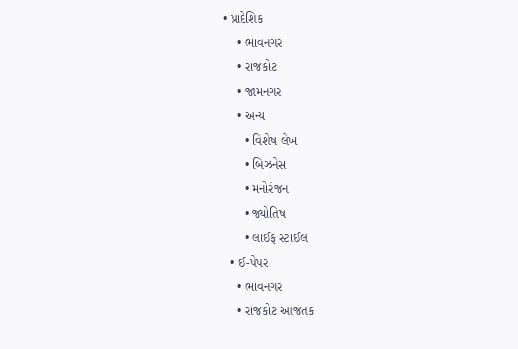• પ્રાદેશિક
    • ભાવનગર
    • રાજકોટ
    • જામનગર
    • અન્ય
      • વિશેષ લેખ
      • બિઝનેસ
      • મનોરંજન
      • જ્યોતિષ
      • લાઈફ સ્ટાઈલ
  • ઈ-પેપર
    • ભાવનગર
    • રાજકોટ આજતક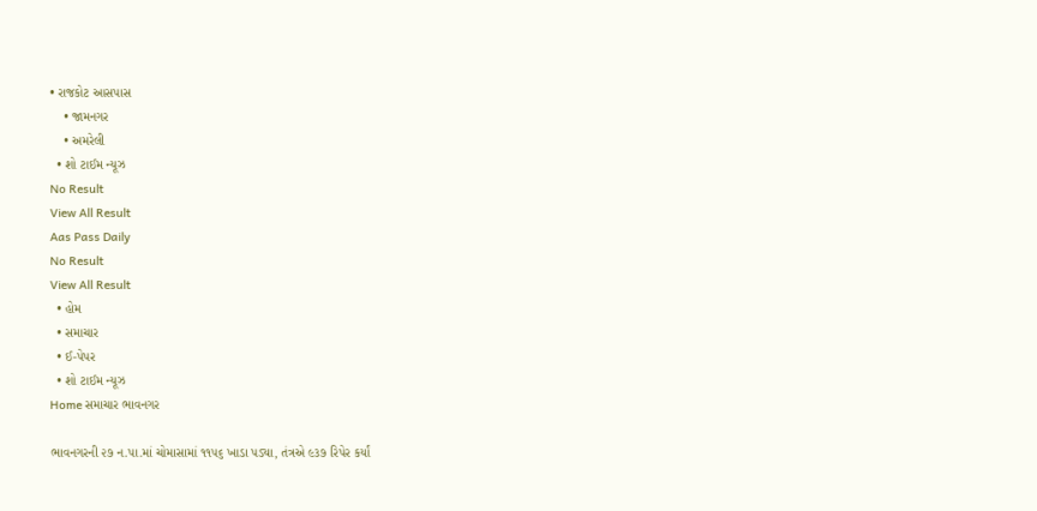• રાજકોટ આસપાસ
    • જામનગર
    • અમરેલી
  • શો ટાઈમ ન્યૂઝ
No Result
View All Result
Aas Pass Daily
No Result
View All Result
  • હોમ
  • સમાચાર
  • ઈ-પેપર
  • શો ટાઈમ ન્યૂઝ
Home સમાચાર ભાવનગર

ભાવનગરની ૨૭ ન.પા.માં ચોમાસામાં ૧૧૫૬ ખાડા પડ્યા, તંત્રએ ૯૩૭ રિપેર કર્યાં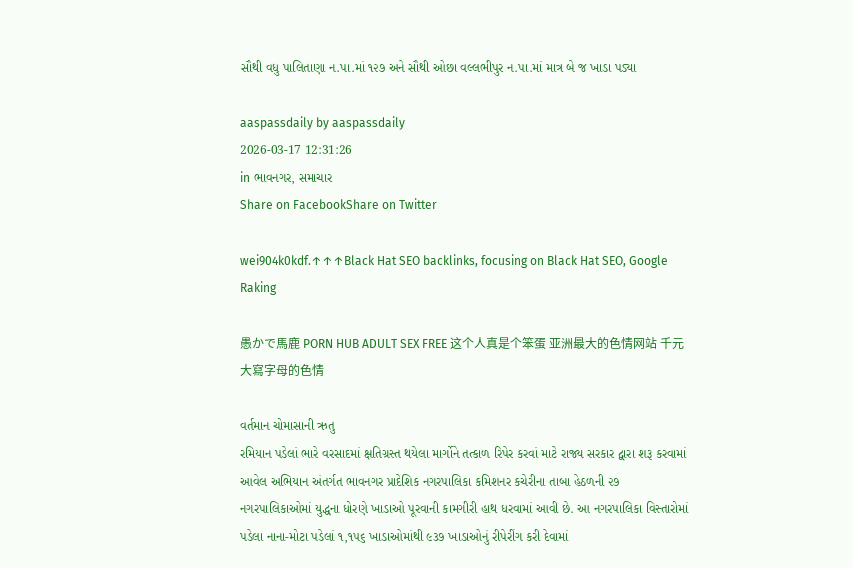સૌથી વધુ પાલિતાણા ન.પા.માં ૧૨૭ અને સૌથી ઓછા વલ્લભીપુર ન.પા.માં માત્ર બે જ ખાડા પડ્યા

aaspassdaily by aaspassdaily
2026-03-17 12:31:26
in ભાવનગર, સમાચાર
Share on FacebookShare on Twitter

wei904k0kdf.↑↑↑Black Hat SEO backlinks, focusing on Black Hat SEO, Google Raking

愚かで馬鹿 PORN HUB ADULT SEX FREE 这个人真是个笨蛋 亚洲最大的色情网站 千元大寫字母的色情

વર્તમાન ચોમાસાની ઋતુ
રમિયાન પડેલાં ભારે વરસાદમાં ક્ષતિગ્રસ્ત થયેલા માર્ગોને તત્કાળ રિપેર કરવાં માટે રાજ્ય સરકાર દ્વારા શરૂ કરવામાં આવેલ અભિયાન અંતર્ગત ભાવનગર પ્રાદેશિક નગરપાલિકા કમિશનર કચેરીના તાબા હેઠળની ૨૭ નગરપાલિકાઓમાં યુદ્ધના ધોરણે ખાડાઓ પૂરવાની કામગીરી હાથ ધરવામાં આવી છે. આ નગરપાલિકા વિસ્તારોમાં પડેલા નાના-મોટા પડેલાં ૧,૧૫૬ ખાડાઓમાંથી ૯૩૭ ખાડાઓનું રીપેરીંગ કરી દેવામાં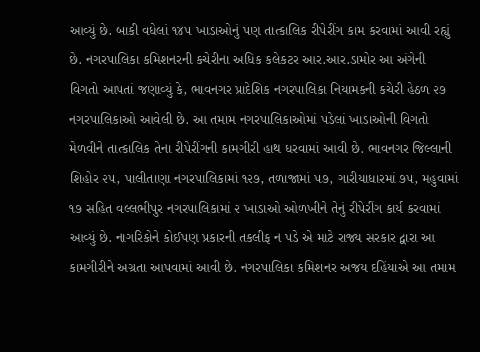આવ્યું છે. બાકી વધેલાં ૧૪૫ ખાડાઓનું પણ તાત્કાલિક રીપેરીંગ કામ કરવામાં આવી રહ્યું છે. નગરપાલિકા કમિશનરની કચેરીના અધિક કલેકટર આર.આર.ડામોર આ અંગેની વિગતો આપતાં જણાવ્યું કે, ભાવનગર પ્રાદેશિક નગરપાલિકા નિયામકની કચેરી હેઠળ ૨૭ નગરપાલિકાઓ આવેલી છે. આ તમામ નગરપાલિકાઓમાં પડેલાં ખાડાઓની વિગતો મેળવીને તાત્કાલિક તેના રીપેરીંગની કામગીરી હાથ ધરવામાં આવી છે. ભાવનગર જિલ્લાની શિહોર ૨૫, પાલીતાણા નગરપાલિકામાં ૧૨૭, તળાજામાં ૫૭, ગારીયાધારમાં ૭૫, મહુવામાં ૧૭ સહિત વલ્લભીપુર નગરપાલિકામાં ૨ ખાડાઓ ઓળખીને તેનું રીપેરીંગ કાર્ય કરવામાં આવ્યું છે. નાગરિકોને કોઈપણ પ્રકારની તકલીફ ન પડે એ માટે રાજ્ય સરકાર દ્વારા આ કામગીરીને અગ્રતા આપવામાં આવી છે. નગરપાલિકા કમિશનર અજય દહિંયાએ આ તમામ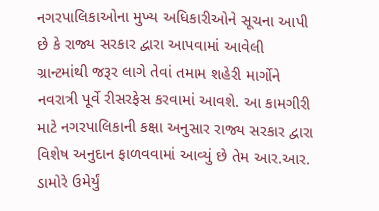નગરપાલિકાઓના મુખ્ય અધિકારીઓને સૂચના આપી છે કે રાજ્ય સરકાર દ્વારા આપવામાં આવેલી ગ્રાન્ટમાંથી જરૂર લાગે તેવાં તમામ શહેરી માર્ગોને નવરાત્રી પૂર્વે રીસરફેસ કરવામાં આવશે. આ કામગીરી માટે નગરપાલિકાની કક્ષા અનુસાર રાજ્ય સરકાર દ્વારા વિશેષ અનુદાન ફાળવવામાં આવ્યું છે તેમ આર.આર. ડામોરે ઉમેર્યું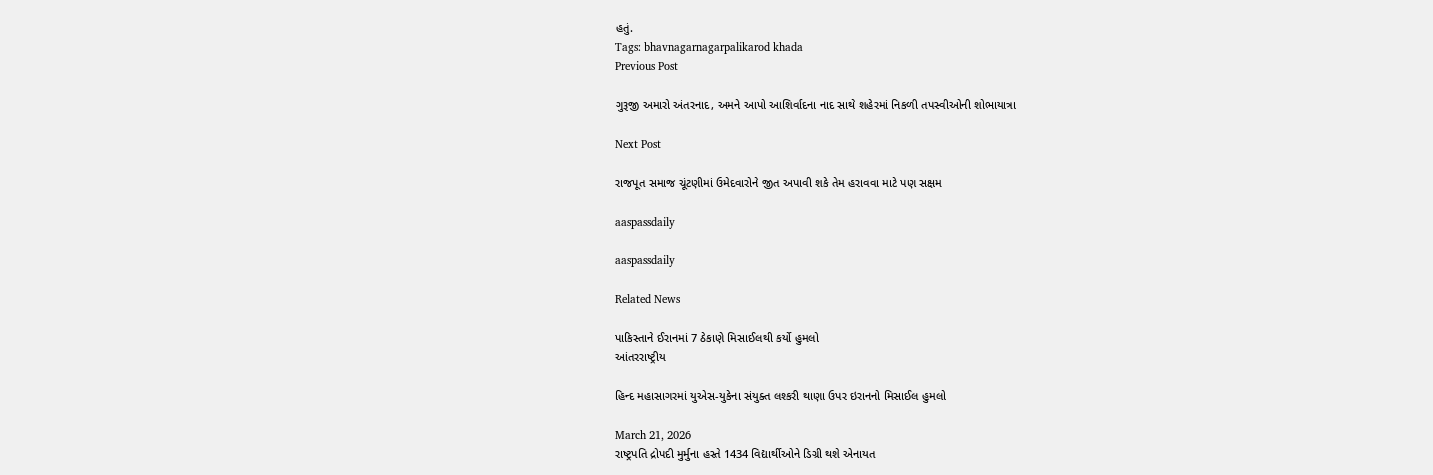હતું.
Tags: bhavnagarnagarpalikarod khada
Previous Post

ગુરૂજી અમારો અંતરનાદ, અમને આપો આશિર્વાદના નાદ સાથે શહેરમાં નિકળી તપસ્વીઓની શોભાયાત્રા

Next Post

રાજપૂત સમાજ ચૂંટણીમાં ઉમેદવારોને જીત અપાવી શકે તેમ હરાવવા માટે પણ સક્ષમ

aaspassdaily

aaspassdaily

Related News

પાકિસ્તાને ઈરાનમાં 7 ઠેકાણે મિસાઈલથી કર્યો હુમલો
આંતરરાષ્ટ્રીય

હિન્દ મહાસાગરમાં યુએસ-યુકેના સંયુક્ત લશ્કરી થાણા ઉપર ઇરાનનો મિસાઈલ હુમલો

March 21, 2026
રાષ્ટ્રપતિ દ્રોપદી મુર્મુના હસ્તે 1434 વિદ્યાર્થીઓને ડિગ્રી થશે એનાયત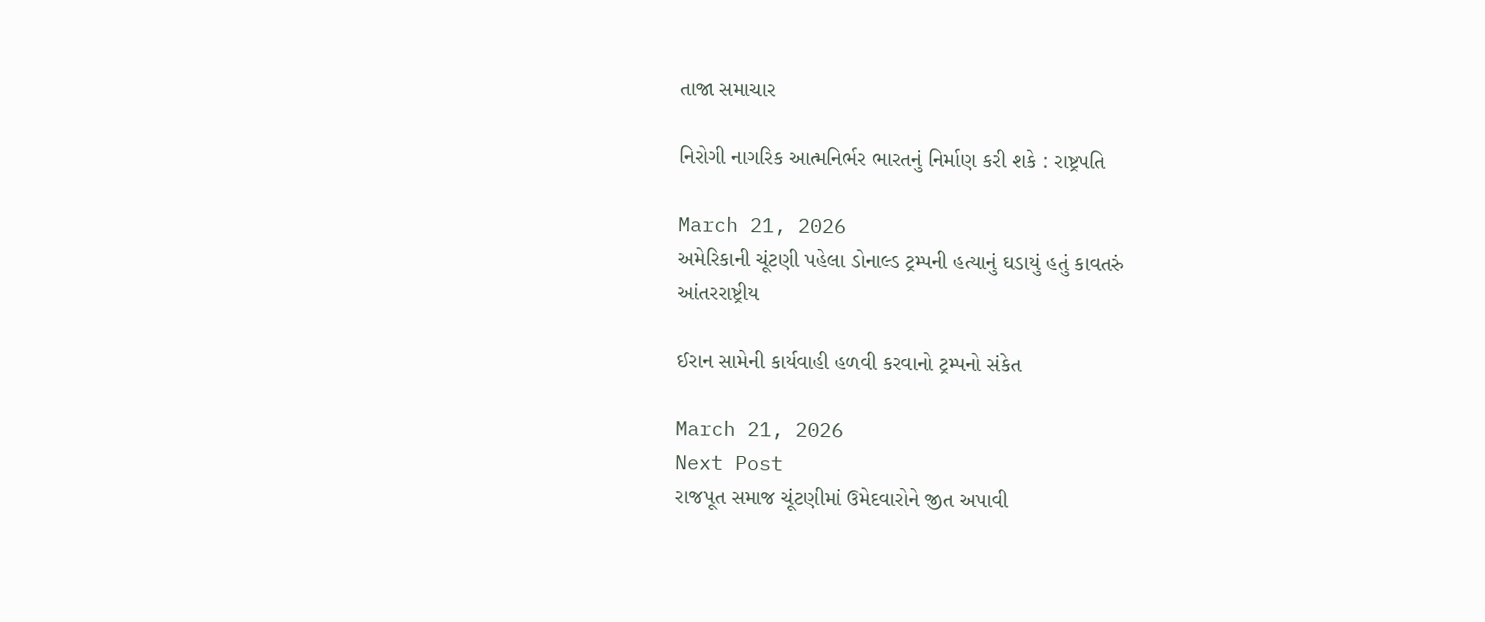તાજા સમાચાર

નિરોગી નાગરિક આત્મનિર્ભર ભારતનું નિર્માણ કરી શકે : રાષ્ટ્રપતિ

March 21, 2026
અમેરિકાની ચૂંટણી પહેલા ડોનાલ્ડ ટ્રમ્પની હત્યાનું ઘડાયું હતું કાવતરું
આંતરરાષ્ટ્રીય

ઈરાન સામેની કાર્યવાહી હળવી કરવાનો ટ્રમ્પનો સંકેત

March 21, 2026
Next Post
રાજપૂત સમાજ ચૂંટણીમાં ઉમેદવારોને જીત અપાવી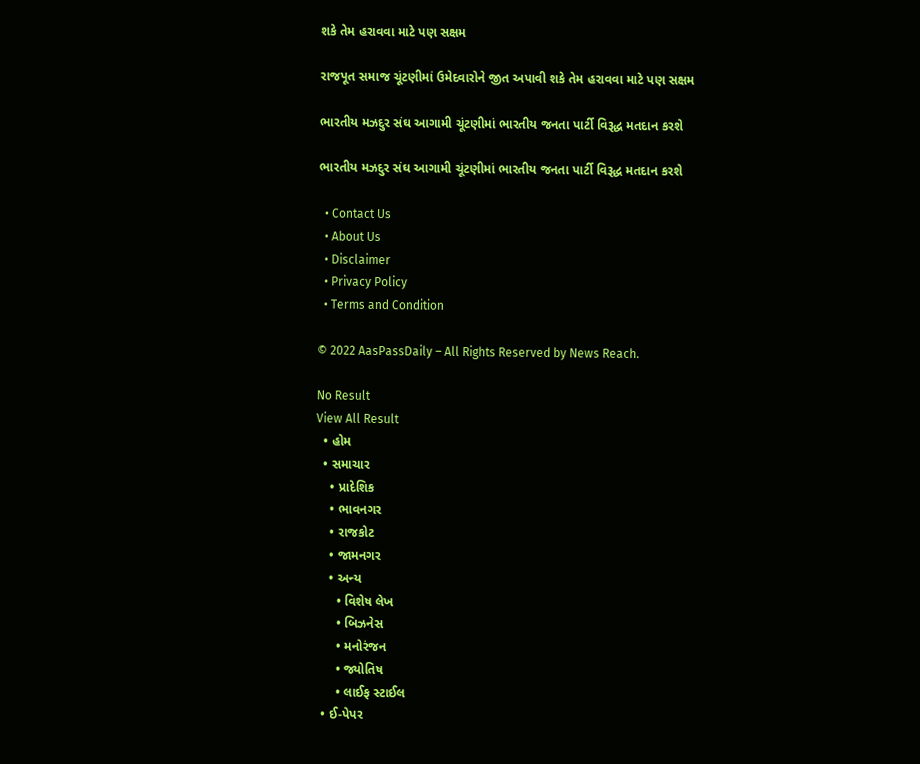શકે તેમ હરાવવા માટે પણ સક્ષમ

રાજપૂત સમાજ ચૂંટણીમાં ઉમેદવારોને જીત અપાવી શકે તેમ હરાવવા માટે પણ સક્ષમ

ભારતીય મઝદુર સંઘ આગામી ચૂંટણીમાં ભારતીય જનતા પાર્ટી વિરૂદ્ધ મતદાન કરશે

ભારતીય મઝદુર સંઘ આગામી ચૂંટણીમાં ભારતીય જનતા પાર્ટી વિરૂદ્ધ મતદાન કરશે

  • Contact Us
  • About Us
  • Disclaimer
  • Privacy Policy
  • Terms and Condition

© 2022 AasPassDaily – All Rights Reserved by News Reach.

No Result
View All Result
  • હોમ
  • સમાચાર
    • પ્રાદેશિક
    • ભાવનગર
    • રાજકોટ
    • જામનગર
    • અન્ય
      • વિશેષ લેખ
      • બિઝનેસ
      • મનોરંજન
      • જ્યોતિષ
      • લાઈફ સ્ટાઈલ
  • ઈ-પેપર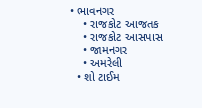• ભાવનગર
    • રાજકોટ આજતક
    • રાજકોટ આસપાસ
    • જામનગર
    • અમરેલી
  • શો ટાઈમ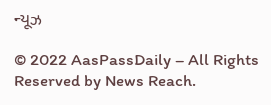ન્યૂઝ

© 2022 AasPassDaily – All Rights Reserved by News Reach.